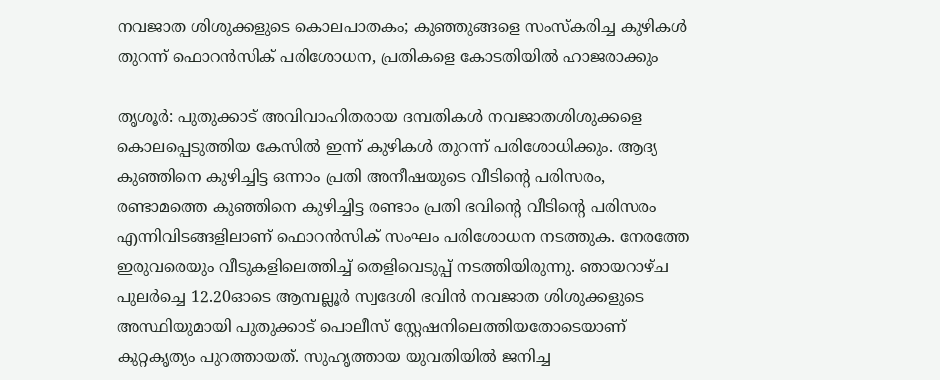നവജാത ശിശുക്കളുടെ കൊലപാതകം; കുഞ്ഞുങ്ങളെ സംസ്കരിച്ച കുഴികൾ തുറന്ന് ഫൊറൻസിക് പരിശോധന, പ്രതികളെ കോടതിയിൽ ഹാജരാക്കും

തൃശൂർ: പുതുക്കാട് അവിവാഹിതരായ ദമ്പതികൾ നവജാതശിശുക്കളെ കൊലപ്പെടുത്തിയ കേസിൽ ഇന്ന് കുഴികൾ തുറന്ന് പരിശോധിക്കും. ആദ്യ കുഞ്ഞിനെ കുഴിച്ചിട്ട ഒന്നാം പ്രതി അനീഷയുടെ വീടിന്റെ പരിസരം, രണ്ടാമത്തെ കുഞ്ഞിനെ കുഴിച്ചിട്ട രണ്ടാം പ്രതി ഭവിന്റെ വീടിന്റെ പരിസരം എന്നിവിടങ്ങളിലാണ് ഫൊറൻസിക് സംഘം പരിശോധന നടത്തുക. നേരത്തേ ഇരുവരെയും വീടുകളിലെത്തിച്ച് തെളിവെടുപ്പ് നടത്തിയിരുന്നു. ഞായറാഴ്ച പുലർച്ചെ 12.20ഓടെ ആമ്പല്ലൂർ സ്വദേശി ഭവിൻ നവജാത ശിശുക്കളുടെ അസ്ഥിയുമായി പുതുക്കാട് പൊലീസ് സ്റ്റേഷനിലെത്തിയതോടെയാണ് കുറ്റകൃത്യം പുറത്തായത്. സുഹൃത്തായ യുവതിയിൽ ജനിച്ച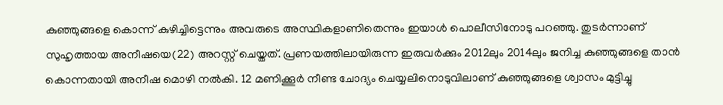കുഞ്ഞുങ്ങളെ കൊന്ന് കുഴിച്ചിട്ടെന്നും അവരുടെ അസ്ഥികളാണിതെന്നും ഇയാൾ പൊലീസിനോടു പറഞ്ഞു. തുടർന്നാണ് സുഹൃത്തായ അനീഷയെ(22) അറസ്റ്റ് ചെയ്തത്. പ്രണയത്തിലായിരുന്ന ഇരുവർക്കും 2012ലും 2014ലും ജനിച്ച കുഞ്ഞുങ്ങളെ താൻ കൊന്നതായി അനീഷ മൊഴി നൽകി. 12 മണിക്കൂർ നീണ്ട ചോദ്യം ചെയ്യലിനൊടുവിലാണ് കുഞ്ഞുങ്ങളെ ശ്വാസം മുട്ടിച്ചു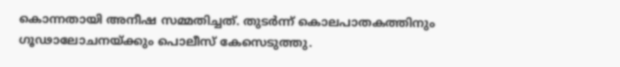കൊന്നതായി അനീഷ സമ്മതിച്ചത്. തുടർന്ന് കൊലപാതകത്തിനും ഗൂഢാലോചനയ്ക്കും പൊലീസ് കേസെടുത്തു.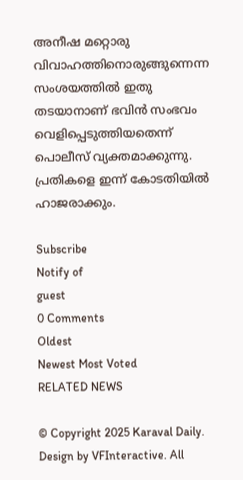അനീഷ മറ്റൊരു വിവാഹത്തിനൊരുങ്ങുന്നെന്ന സംശയത്തിൽ ഇതു തടയാനാണ് ഭവിൻ സംഭവം വെളിപ്പെടുത്തിയതെന്ന് പൊലീസ് വ്യക്തമാക്കുന്നു. പ്രതികളെ ഇന്ന് കോടതിയിൽ ഹാജരാക്കും.

Subscribe
Notify of
guest
0 Comments
Oldest
Newest Most Voted
RELATED NEWS

© Copyright 2025 Karaval Daily. Design by VFInteractive. All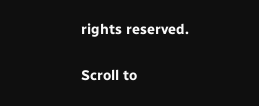rights reserved.

Scroll to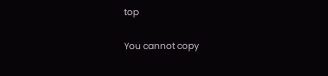top

You cannot copy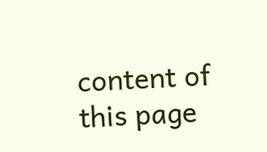content of this page